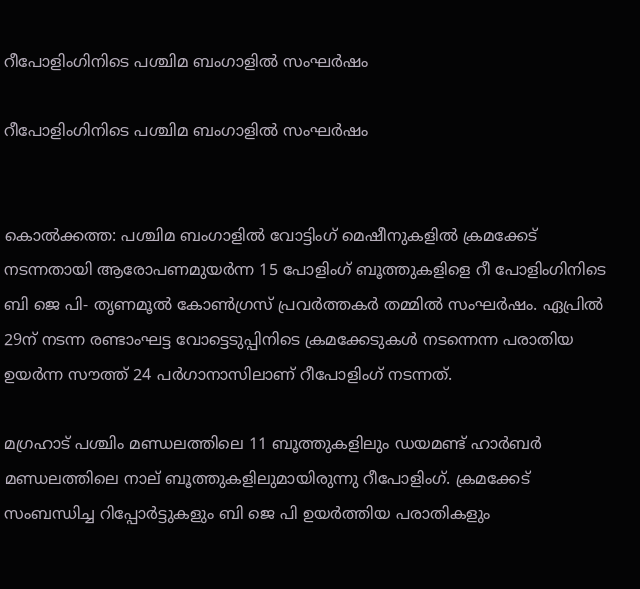റീപോളിംഗിനിടെ പശ്ചിമ ബംഗാളില്‍ സംഘര്‍ഷം

റീപോളിംഗിനിടെ പശ്ചിമ ബംഗാളില്‍ സംഘര്‍ഷം


കൊല്‍ക്കത്ത: പശ്ചിമ ബംഗാളില്‍ വോട്ടിംഗ് മെഷീനുകളില്‍ ക്രമക്കേട് നടന്നതായി ആരോപണമുയര്‍ന്ന 15 പോളിംഗ് ബൂത്തുകളിളെ റീ പോളിംഗിനിടെ ബി ജെ പി- തൃണമൂല്‍ കോണ്‍ഗ്രസ് പ്രവര്‍ത്തകര്‍ തമ്മില്‍ സംഘര്‍ഷം. ഏപ്രില്‍ 29ന് നടന്ന രണ്ടാംഘട്ട വോട്ടെടുപ്പിനിടെ ക്രമക്കേടുകള്‍ നടന്നെന്ന പരാതിയ ഉയര്‍ന്ന സൗത്ത് 24 പര്‍ഗാനാസിലാണ് റീപോളിംഗ് നടന്നത്.

മഗ്രഹാട് പശ്ചിം മണ്ഡലത്തിലെ 11 ബൂത്തുകളിലും ഡയമണ്ട് ഹാര്‍ബര്‍ മണ്ഡലത്തിലെ നാല് ബൂത്തുകളിലുമായിരുന്നു റീപോളിംഗ്. ക്രമക്കേട് സംബന്ധിച്ച റിപ്പോര്‍ട്ടുകളും ബി ജെ പി ഉയര്‍ത്തിയ പരാതികളും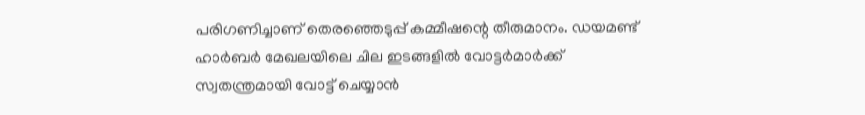പരിഗണിച്ചാണ് തെരഞ്ഞെടുപ്പ് കമ്മീഷന്റെ തീരുമാനം. ഡയമണ്ട് ഹാര്‍ബര്‍ മേഖലയിലെ ചില ഇടങ്ങളില്‍ വോട്ടര്‍മാര്‍ക്ക് സ്വതന്ത്രമായി വോട്ട് ചെയ്യാന്‍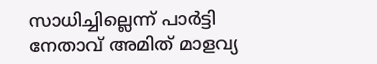സാധിച്ചില്ലെന്ന് പാര്‍ട്ടി നേതാവ് അമിത് മാളവ്യ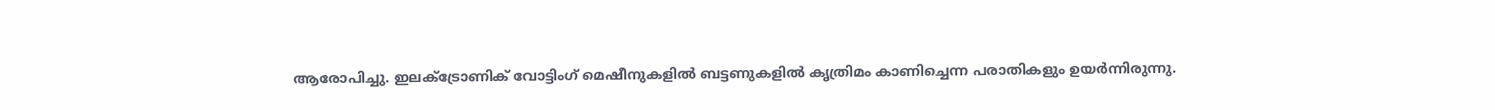ആരോപിച്ചു. ഇലക്ട്രോണിക് വോട്ടിംഗ് മെഷീനുകളില്‍ ബട്ടണുകളില്‍ കൃത്രിമം കാണിച്ചെന്ന പരാതികളും ഉയര്‍ന്നിരുന്നു.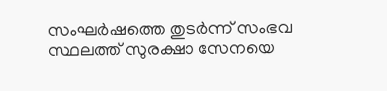സംഘര്‍ഷത്തെ തുടര്‍ന്ന് സംഭവ സ്ഥലത്ത് സുരക്ഷാ സേനയെ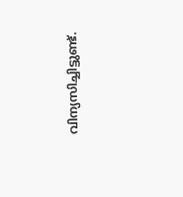വിന്യസിച്ചിട്ടുണ്ട്.